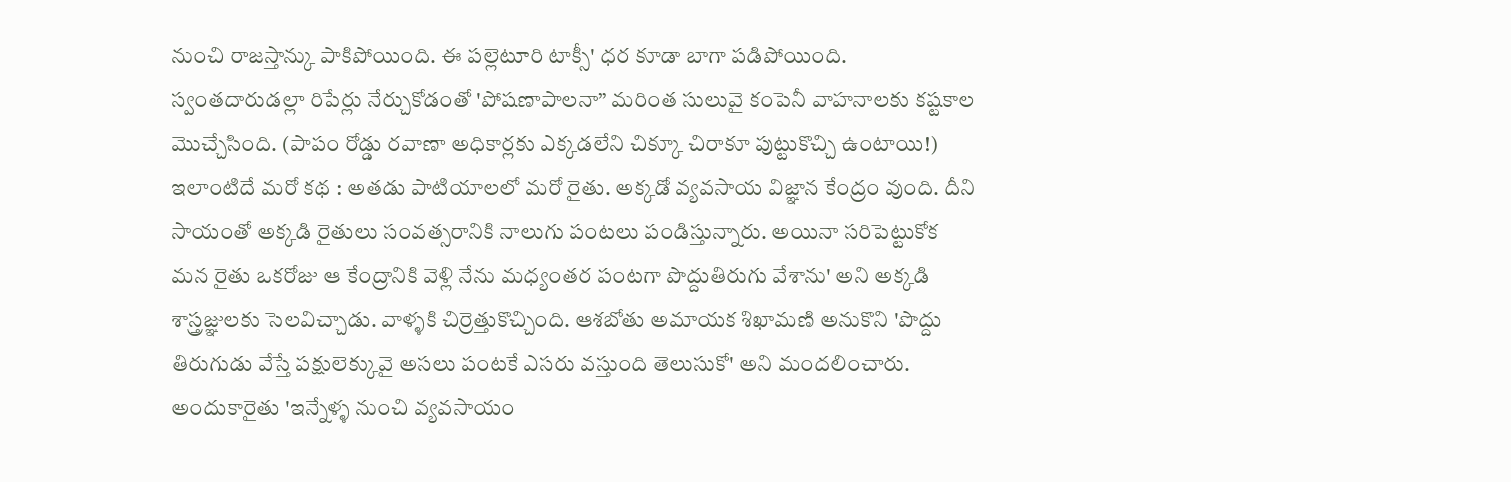నుంచి రాజస్తాన్కు పాకిపోయింది. ఈ పల్లెటూరి టాక్సీ' ధర కూడా బాగా పడిపోయింది. స్వంతదారుడల్లా రిపేర్లు నేర్చుకోడంతో 'పోషణాపాలనా” మరింత సులువై కంపెనీ వాహనాలకు కష్టకాల మొచ్చేసింది. (పాపం రోడ్డు రవాణా అధికార్లకు ఎక్కడలేని చిక్కూ చిరాకూ పుట్టుకొచ్చి ఉంటాయి!)
ఇలాంటిదే మరో కథ : అతడు పాటియాలలో మరో రైతు. అక్కడో వ్యవసాయ విజ్ఞాన కేంద్రం వుంది. దీని సాయంతో అక్కడి రైతులు సంవత్సరానికి నాలుగు పంటలు పండిస్తున్నారు. అయినా సరిపెట్టుకోక మన రైతు ఒకరోజు ఆ కేంద్రానికి వెళ్లి నేను మధ్యంతర పంటగా పొద్దుతిరుగు వేశాను' అని అక్కడి శాస్త్రజ్ఞులకు సెలవిచ్చాడు. వాళ్ళకి చిర్రెత్తుకొచ్చింది. ఆశబోతు అమాయక శిఖామణి అనుకొని 'పొద్దు తిరుగుడు వేస్తే పక్షులెక్కువై అసలు పంటకే ఎసరు వస్తుంది తెలుసుకో' అని మందలించారు. అందుకారైతు 'ఇన్నేళ్ళ నుంచి వ్యవసాయం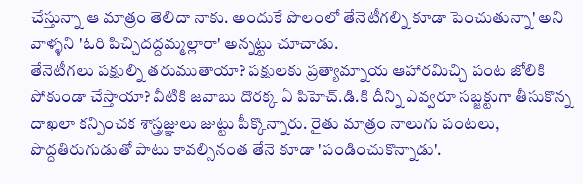చేస్తున్నా ఆ మాత్రం తెలిదా నాకు. అందుకే పొలంలో తేనెటీగల్ని కూడా పెంచుతున్నా' అని వాళ్ళని 'ఓరి పిచ్చిదద్దమ్మల్లారా' అన్నట్టు చూచాడు.
తేనెటీగలు పక్షుల్ని తరుముతాయా? పక్షులకు ప్రత్యామ్నాయ ఆహారమిచ్చి పంట జోలికి పోకుండా చేస్తాయా? వీటికి జవాబు దొరక్క ఏ పిహెచ్.డి.కి దీన్ని ఎవ్వరూ సబ్జక్టుగా తీసుకొన్న దాఖలా కన్పించక శాస్త్రజ్ఞులు జుట్టు పీక్కొన్నారు. రైతు మాత్రం నాలుగు పంటలు, పొద్దతిరుగుడుతో పాటు కావల్సినంత తేనె కూడా 'పండించుకొన్నాడు'.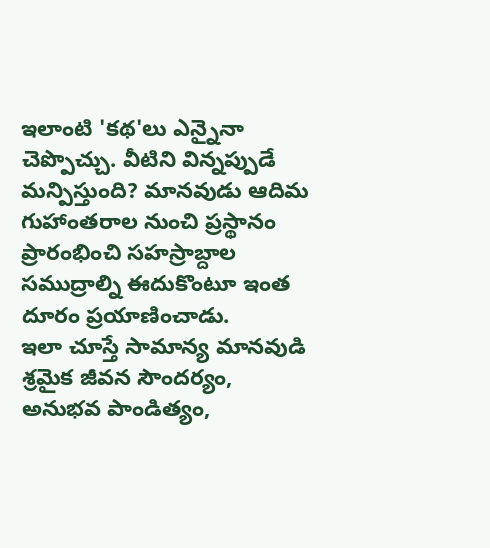ఇలాంటి 'కథ'లు ఎన్నైనా చెప్పొచ్చు. వీటిని విన్నప్పుడే మన్పిస్తుంది? మానవుడు ఆదిమ గుహాంతరాల నుంచి ప్రస్థానం ప్రారంభించి సహస్రాబ్దాల సముద్రాల్ని ఈదుకొంటూ ఇంత దూరం ప్రయాణించాడు.
ఇలా చూస్తే సామాన్య మానవుడి శ్రమైక జీవన సౌందర్యం, అనుభవ పాండిత్యం,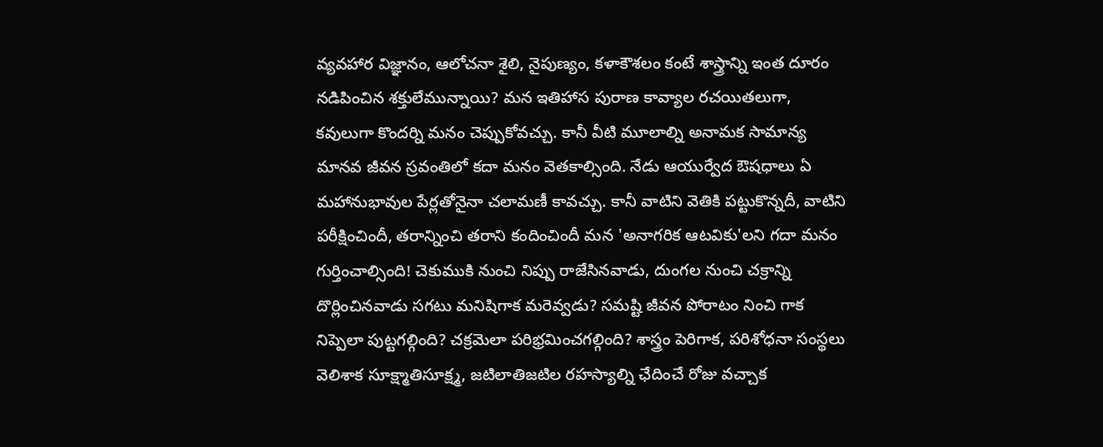వ్యవహార విజ్ఞానం, ఆలోచనా శైలి, నైపుణ్యం, కళాకౌశలం కంటే శాస్త్రాన్ని ఇంత దూరం నడిపించిన శక్తులేమున్నాయి? మన ఇతిహాస పురాణ కావ్యాల రచయితలుగా, కవులుగా కొందర్ని మనం చెప్పుకోవచ్చు. కానీ వీటి మూలాల్ని అనామక సామాన్య మానవ జీవన స్రవంతిలో కదా మనం వెతకాల్సింది. నేడు ఆయుర్వేద ఔషధాలు ఏ మహానుభావుల పేర్లతోనైనా చలామణీ కావచ్చు. కానీ వాటిని వెతికి పట్టుకొన్నదీ, వాటిని పరీక్షించిందీ, తరాన్నించి తరాని కందించిందీ మన 'అనాగరిక ఆటవికు'లని గదా మనం గుర్తించాల్సింది! చెకుముకి నుంచి నిప్పు రాజేసినవాడు, దుంగల నుంచి చక్రాన్ని దొర్లించినవాడు సగటు మనిషిగాక మరెవ్వడు? సమష్టి జీవన పోరాటం నించి గాక నిప్పెలా పుట్టగల్గింది? చక్రమెలా పరిభ్రమించగల్గింది? శాస్త్రం పెరిగాక, పరిశోధనా సంస్థలు వెలిశాక సూక్ష్మాతిసూక్ష్మ, జటిలాతిజటిల రహస్యాల్ని ఛేదించే రోజు వచ్చాక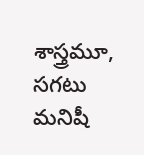శాస్త్రమూ, సగటు మనిషీ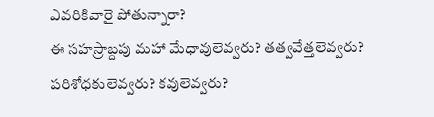ఎవరికివారై పోతున్నారా?
ఈ సహస్రాబ్దపు మహా మేధావులెవ్వరు? తత్వవేత్తలెవ్వరు? పరిశోధకులెవ్వరు? కవులెవ్వరు?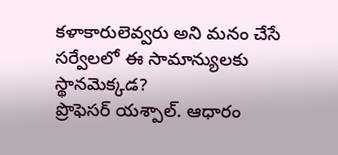కళాకారులెవ్వరు అని మనం చేసే సర్వేలలో ఈ సామాన్యులకు స్థానమెక్కడ?
ప్రొఫెసర్ యశ్పాల్. ఆధారం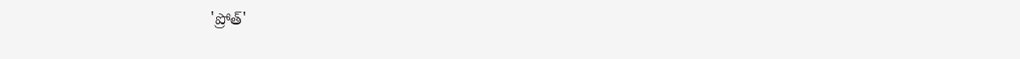'ప్రోత్'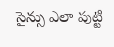సైన్సు ఎలా పుట్టి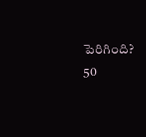పెరిగింది?
50